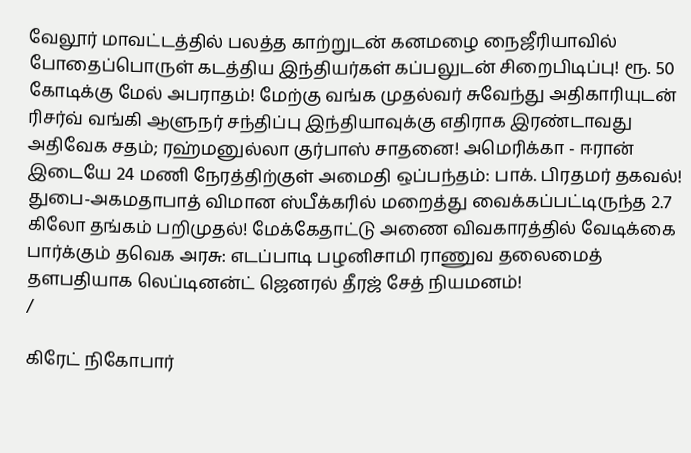வேலூர் மாவட்டத்தில் பலத்த காற்றுடன் கனமழை நைஜீரியாவில் போதைப்பொருள் கடத்திய இந்தியர்கள் கப்பலுடன் சிறைபிடிப்பு! ரூ. 50 கோடிக்கு மேல் அபராதம்! மேற்கு வங்க முதல்வர் சுவேந்து அதிகாரியுடன் ரிசர்வ் வங்கி ஆளுநர் சந்திப்பு இந்தியாவுக்கு எதிராக இரண்டாவது அதிவேக சதம்; ரஹ்மனுல்லா குர்பாஸ் சாதனை! அமெரிக்கா - ஈரான் இடையே 24 மணி நேரத்திற்குள் அமைதி ஒப்பந்தம்: பாக். பிரதமர் தகவல்! துபை-அகமதாபாத் விமான ஸ்பீக்கரில் மறைத்து வைக்கப்பட்டிருந்த 2.7 கிலோ தங்கம் பறிமுதல்! மேக்கேதாட்டு அணை விவகாரத்தில் வேடிக்கை பார்க்கும் தவெக அரசு: எடப்பாடி பழனிசாமி ராணுவ தலைமைத் தளபதியாக லெப்டினன்ட் ஜெனரல் தீரஜ் சேத் நியமனம்!
/

கிரேட் நிகோபார்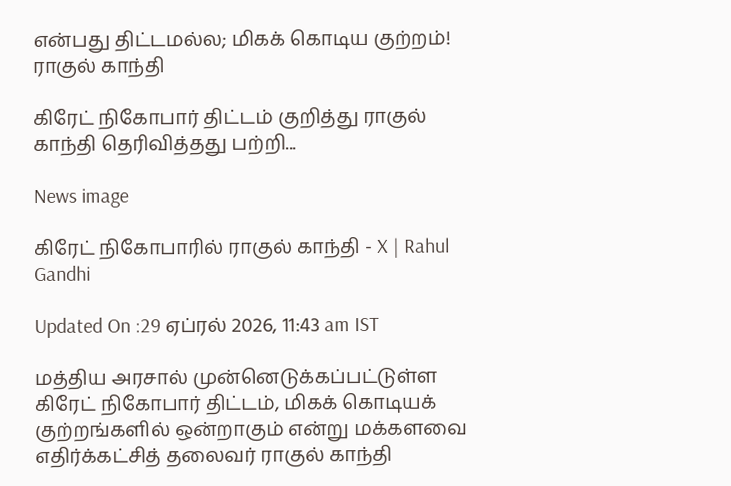என்பது திட்டமல்ல; மிகக் கொடிய குற்றம்! ராகுல் காந்தி

கிரேட் நிகோபார் திட்டம் குறித்து ராகுல் காந்தி தெரிவித்தது பற்றி...

News image

கிரேட் நிகோபாரில் ராகுல் காந்தி - X | Rahul Gandhi

Updated On :29 ஏப்ரல் 2026, 11:43 am IST

மத்திய அரசால் முன்னெடுக்கப்பட்டுள்ள கிரேட் நிகோபார் திட்டம், மிகக் கொடியக் குற்றங்களில் ஒன்றாகும் என்று மக்களவை எதிர்க்கட்சித் தலைவர் ராகுல் காந்தி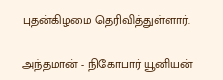புதன்கிழமை தெரிவித்துள்ளார்.

அந்தமான் - நிகோபார் யூனியன்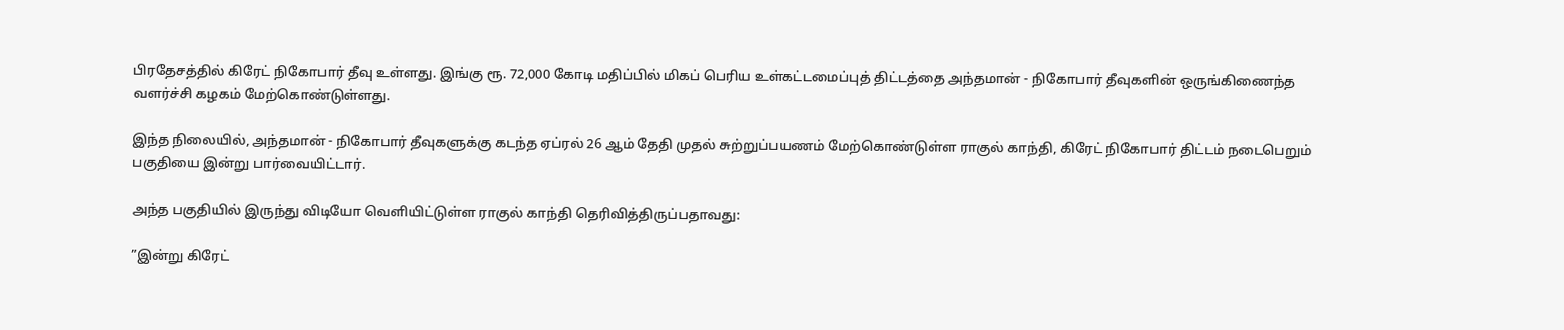பிரதேசத்தில் கிரேட் நிகோபார் தீவு உள்ளது. இங்கு ரூ. 72,000 கோடி மதிப்பில் மிகப் பெரிய உள்கட்டமைப்புத் திட்டத்தை அந்தமான் - நிகோபார் தீவுகளின் ஒருங்கிணைந்த வளர்ச்சி கழகம் மேற்கொண்டுள்ளது.

இந்த நிலையில், அந்தமான் - நிகோபார் தீவுகளுக்கு கடந்த ஏப்ரல் 26 ஆம் தேதி முதல் சுற்றுப்பயணம் மேற்கொண்டுள்ள ராகுல் காந்தி, கிரேட் நிகோபார் திட்டம் நடைபெறும் பகுதியை இன்று பார்வையிட்டார்.

அந்த பகுதியில் இருந்து விடியோ வெளியிட்டுள்ள ராகுல் காந்தி தெரிவித்திருப்பதாவது:

”இன்று கிரேட்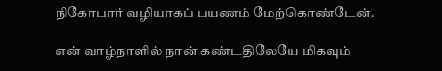நிகோபார் வழியாகப் பயணம் மேற்கொண்டேன்.

என் வாழ்நாளில் நான் கண்டதிலேயே மிகவும்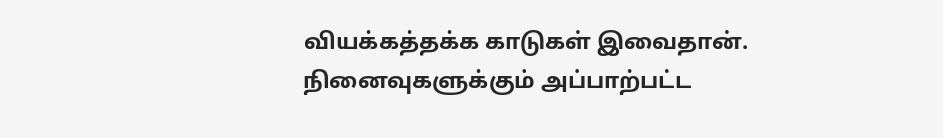வியக்கத்தக்க காடுகள் இவைதான். நினைவுகளுக்கும் அப்பாற்பட்ட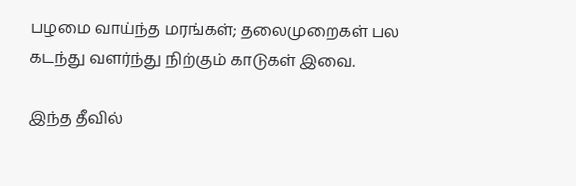பழமை வாய்ந்த மரங்கள்; தலைமுறைகள் பல கடந்து வளர்ந்து நிற்கும் காடுகள் இவை.

இந்த தீவில்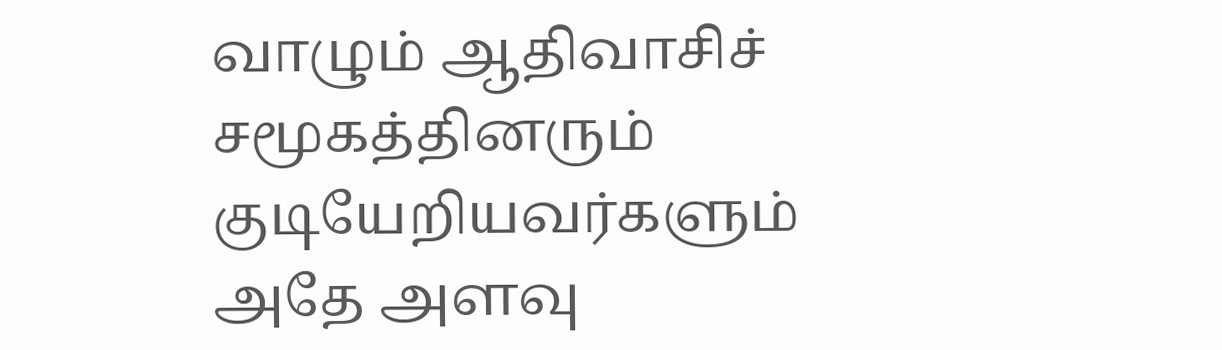வாழும் ஆதிவாசிச் சமூகத்தினரும் குடியேறியவர்களும் அதே அளவு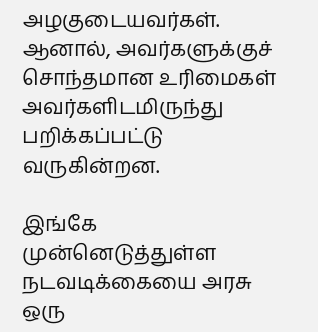அழகுடையவர்கள். ஆனால், அவர்களுக்குச் சொந்தமான உரிமைகள் அவர்களிடமிருந்து பறிக்கப்பட்டு வருகின்றன.

இங்கே முன்னெடுத்துள்ள நடவடிக்கையை அரசு ஒரு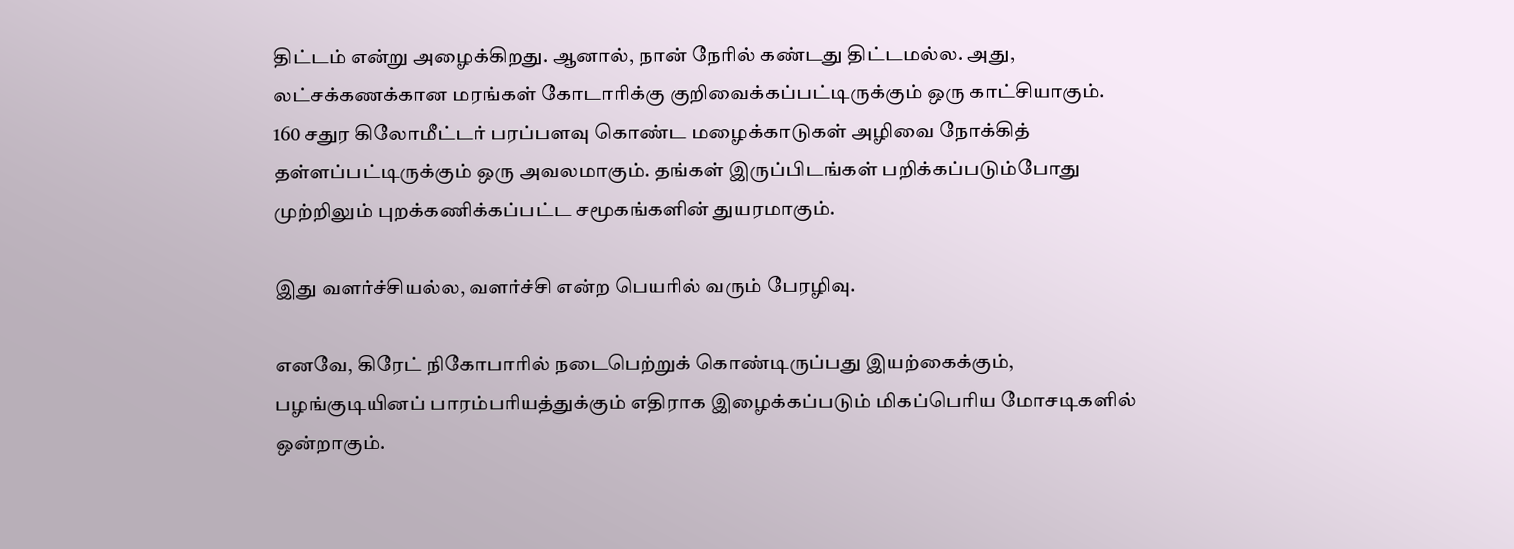திட்டம் என்று அழைக்கிறது. ஆனால், நான் நேரில் கண்டது திட்டமல்ல. அது, லட்சக்கணக்கான மரங்கள் கோடாரிக்கு குறிவைக்கப்பட்டிருக்கும் ஒரு காட்சியாகும். 160 சதுர கிலோமீட்டர் பரப்பளவு கொண்ட மழைக்காடுகள் அழிவை நோக்கித் தள்ளப்பட்டிருக்கும் ஒரு அவலமாகும். தங்கள் இருப்பிடங்கள் பறிக்கப்படும்போது முற்றிலும் புறக்கணிக்கப்பட்ட சமூகங்களின் துயரமாகும்.

இது வளர்ச்சியல்ல, வளர்ச்சி என்ற பெயரில் வரும் பேரழிவு.

எனவே, கிரேட் நிகோபாரில் நடைபெற்றுக் கொண்டிருப்பது இயற்கைக்கும், பழங்குடியினப் பாரம்பரியத்துக்கும் எதிராக இழைக்கப்படும் மிகப்பெரிய மோசடிகளில் ஒன்றாகும்.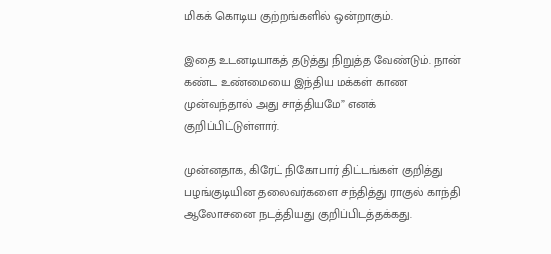மிகக் கொடிய குற்றங்களில் ஒன்றாகும்.

இதை உடனடியாகத் தடுத்து நிறுத்த வேண்டும். நான் கண்ட உண்மையை இந்திய மக்கள் காண முன்வந்தால் அது சாத்தியமே” எனக் குறிப்பிட்டுள்ளார்.

முன்னதாக, கிரேட் நிகோபார் திட்டங்கள் குறித்து பழங்குடியின தலைவர்களை சந்தித்து ராகுல் காந்தி ஆலோசனை நடத்தியது குறிப்பிடத்தக்கது.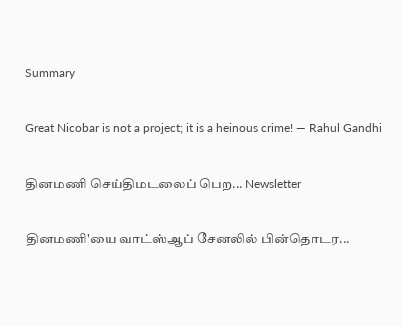Summary

Great Nicobar is not a project; it is a heinous crime! — Rahul Gandhi

தினமணி செய்திமடலைப் பெற... Newsletter

தினமணி'யை வாட்ஸ்ஆப் சேனலில் பின்தொடர...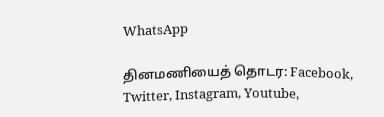WhatsApp

தினமணியைத் தொடர: Facebook, Twitter, Instagram, Youtube,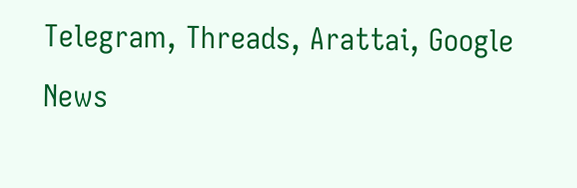Telegram, Threads, Arattai, Google News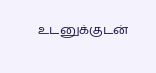உடனுக்குடன்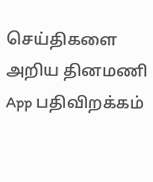செய்திகளை அறிய தினமணி App பதிவிறக்கம்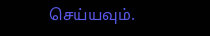செய்யவும்.